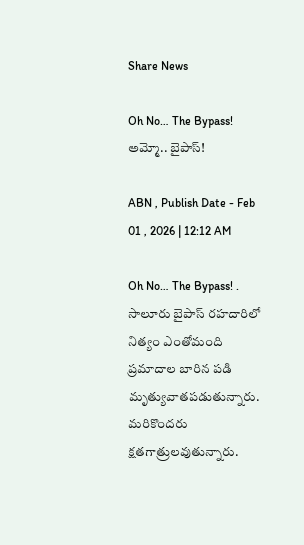Share News

Oh No… The Bypass! అమ్మో.. బైపాస్‌!

ABN , Publish Date - Feb 01 , 2026 | 12:12 AM

Oh No… The Bypass! . సాలూరు బైపాస్‌ రహదారిలో నిత్యం ఎంతోమంది ప్రమాదాల బారిన పడి మృత్యువాతపడుతున్నారు. మరికొందరు క్షతగాత్రులవుతున్నారు.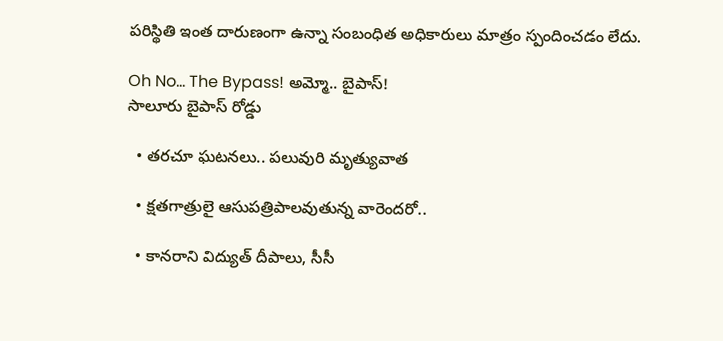పరిస్థితి ఇంత దారుణంగా ఉన్నా సంబంధిత అధికారులు మాత్రం స్పందించడం లేదు.

Oh No… The Bypass! అమ్మో.. బైపాస్‌!
సాలూరు బైపాస్‌ రోడ్డు

  • తరచూ ఘటనలు.. పలువురి మృత్యువాత

  • క్షతగాత్రులై ఆసుపత్రిపాలవుతున్న వారెందరో..

  • కానరాని విద్యుత్‌ దీపాలు, సీసీ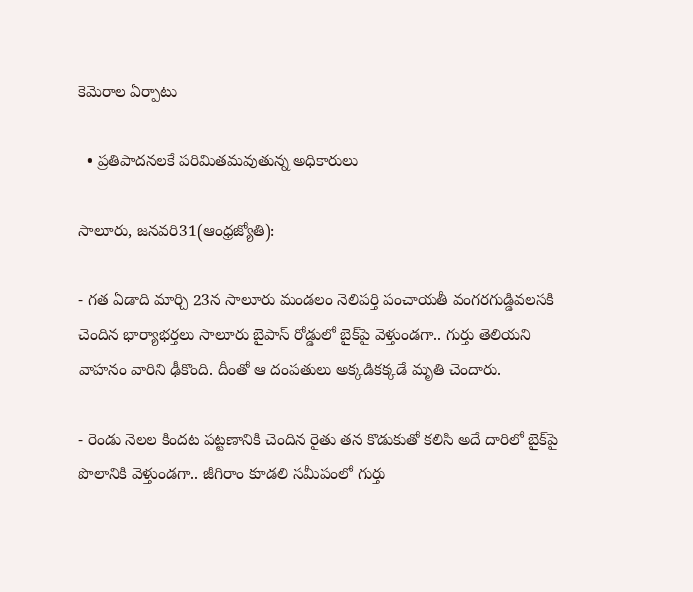కెమెరాల ఏర్పాటు

  • ప్రతిపాదనలకే పరిమితమవుతున్న అధికారులు

సాలూరు, జనవరి31(ఆంధ్రజ్యోతి):

- గత ఏడాది మార్చి 23న సాలూరు మండలం నెలిపర్తి పంచాయతీ వంగరగుడ్డివలసకి చెందిన భార్యాభర్తలు సాలూరు బైపాస్‌ రోడ్డులో బైక్‌పై వెళ్తుండగా.. గుర్తు తెలియని వాహనం వారిని ఢీకొంది. దీంతో ఆ దంపతులు అక్కడికక్కడే మృతి చెందారు.

- రెండు నెలల కిందట పట్టణానికి చెందిన రైతు తన కొడుకుతో కలిసి అదే దారిలో బైక్‌పై పొలానికి వెళ్తుండగా.. జీగిరాం కూడలి సమీపంలో గుర్తు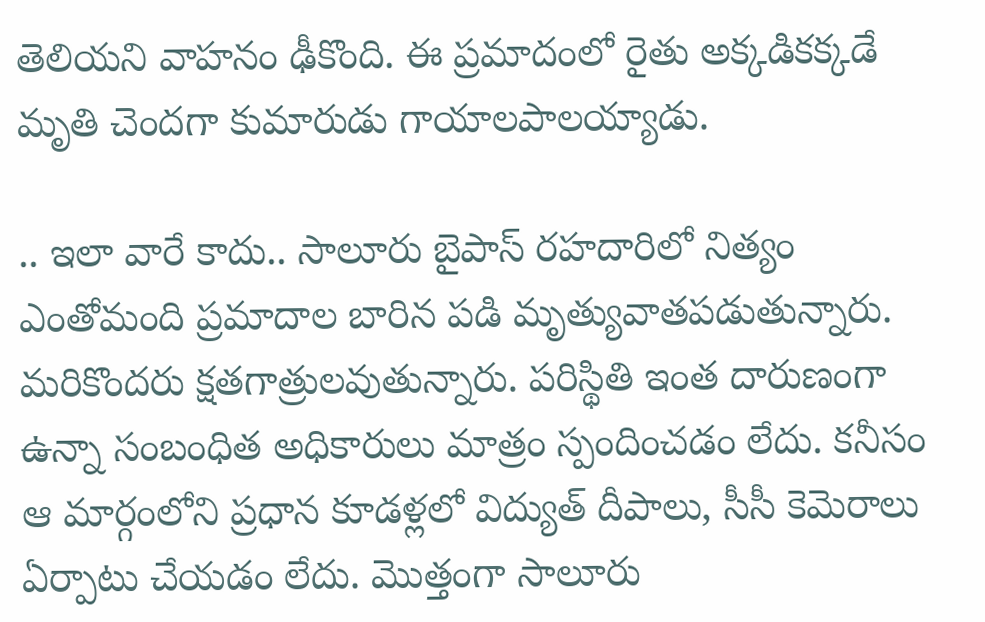తెలియని వాహనం ఢీకొంది. ఈ ప్రమాదంలో రైతు అక్కడికక్కడే మృతి చెందగా కుమారుడు గాయాలపాలయ్యాడు.

.. ఇలా వారే కాదు.. సాలూరు బైపాస్‌ రహదారిలో నిత్యం ఎంతోమంది ప్రమాదాల బారిన పడి మృత్యువాతపడుతున్నారు. మరికొందరు క్షతగాత్రులవుతున్నారు. పరిస్థితి ఇంత దారుణంగా ఉన్నా సంబంధిత అధికారులు మాత్రం స్పందించడం లేదు. కనీసం ఆ మార్గంలోని ప్రధాన కూడళ్లలో విద్యుత్‌ దీపాలు, సీసీ కెమెరాలు ఏర్పాటు చేయడం లేదు. మొత్తంగా సాలూరు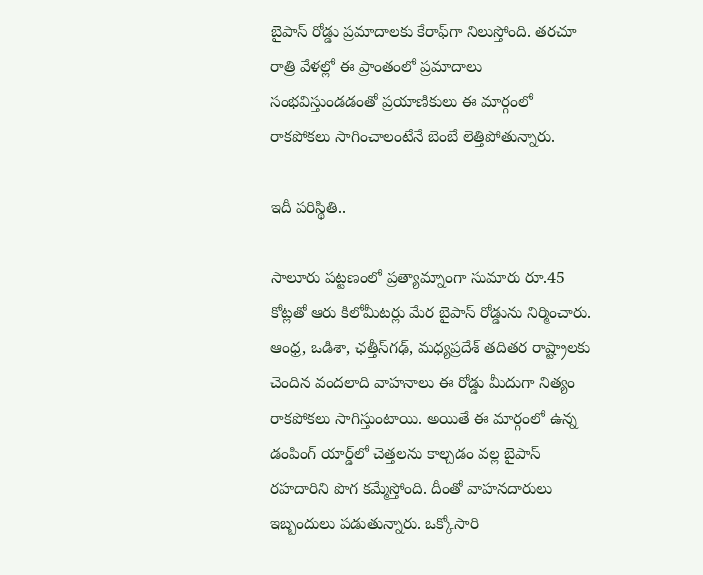బైపాస్‌ రోడ్డు ప్రమాదాలకు కేరాఫ్‌గా నిలుస్తోంది. తరచూ రాత్రి వేళల్లో ఈ ప్రాంతంలో ప్రమాదాలు సంభవిస్తుండడంతో ప్రయాణికులు ఈ మార్గంలో రాకపోకలు సాగించాలంటేనే బెంబే లెత్తిపోతున్నారు.

ఇదీ పరిస్థితి..

సాలూరు పట్టణంలో ప్రత్యామ్నాంగా సుమారు రూ.45 కోట్లతో ఆరు కిలోమీటర్లు మేర బైపాస్‌ రోడ్డును నిర్మించారు. ఆంధ్ర, ఒడిశా, ఛత్తీస్‌గఢ్‌, మధ్యప్రదేశ్‌ తదితర రాష్ట్రాలకు చెందిన వందలాది వాహనాలు ఈ రోడ్డు మీదుగా నిత్యం రాకపోకలు సాగిస్తుంటాయి. అయితే ఈ మార్గంలో ఉన్న డంపింగ్‌ యార్డ్‌లో చెత్తలను కాల్చడం వల్ల బైపాస్‌ రహదారిని పొగ కమ్మేస్తోంది. దీంతో వాహనదారులు ఇబ్బందులు పడుతున్నారు. ఒక్కోసారి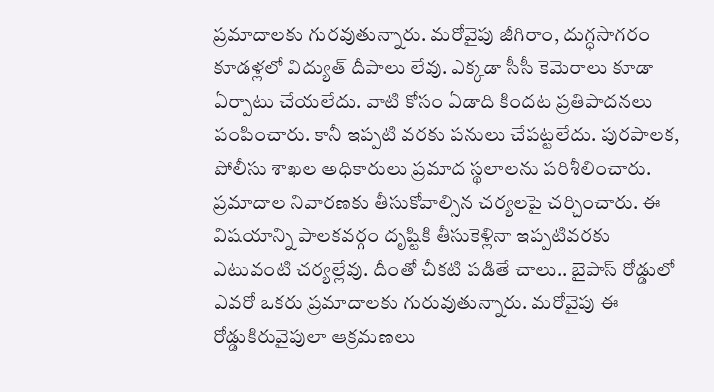ప్రమాదాలకు గురవుతున్నారు. మరోవైపు జీగిరాం, దుగ్ధసాగరం కూడళ్లలో విద్యుత్‌ దీపాలు లేవు. ఎక్కడా సీసీ కెమెరాలు కూడా ఏర్పాటు చేయలేదు. వాటి కోసం ఏడాది కిందట ప్రతిపాదనలు పంపించారు. కానీ ఇప్పటి వరకు పనులు చేపట్టలేదు. పురపాలక, పోలీసు శాఖల అధికారులు ప్రమాద స్థలాలను పరిశీలించారు. ప్రమాదాల నివారణకు తీసుకోవాల్సిన చర్యలపై చర్చించారు. ఈ విషయాన్ని పాలకవర్గం దృష్టికి తీసుకెళ్లినా ఇప్పటివరకు ఎటువంటి చర్యల్లేవు. దీంతో చీకటి పడితే చాలు.. బైపాస్‌ రోడ్డులో ఎవరో ఒకరు ప్రమాదాలకు గురువుతున్నారు. మరోవైపు ఈ రోడ్డుకిరువైపులా ఆక్రమణలు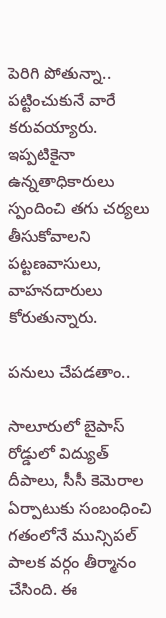పెరిగి పోతున్నా.. పట్టించుకునే వారే కరువయ్యారు. ఇప్పటికైనా ఉన్నతాధికారులు స్పందించి తగు చర్యలు తీసుకోవాలని పట్టణవాసులు, వాహనదారులు కోరుతున్నారు.

పనులు చేపడతాం..

సాలూరులో బైపాస్‌ రోడ్డులో విద్యుత్‌ దీపాలు, సీసీ కెమెరాల ఏర్పాటుకు సంబంధించి గతంలోనే మున్సిపల్‌ పాలక వర్గం తీర్మానం చేసింది. ఈ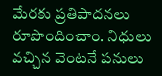మేరకు ప్రతిపాదనలు రూపొందించాం. నిధులు వచ్చిన వెంటనే పనులు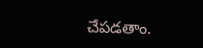చేపడతాం.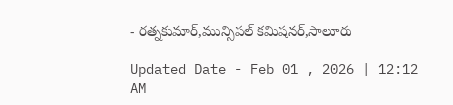- రత్నకుమార్‌,మున్సిపల్‌ కమిషనర్‌,సాలూరు

Updated Date - Feb 01 , 2026 | 12:12 AM